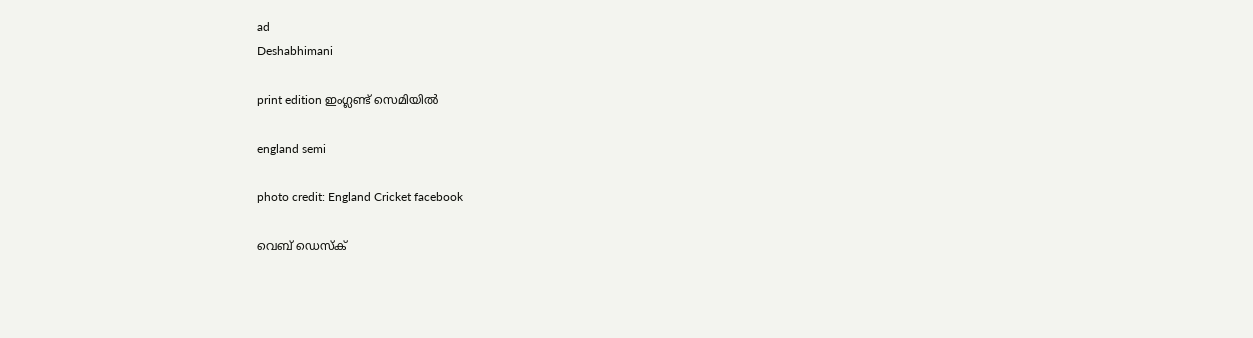ad
Deshabhimani

print edition ഇംഗ്ലണ്ട് സെമിയിൽ

england semi

photo credit: England Cricket facebook

വെബ് ഡെസ്ക്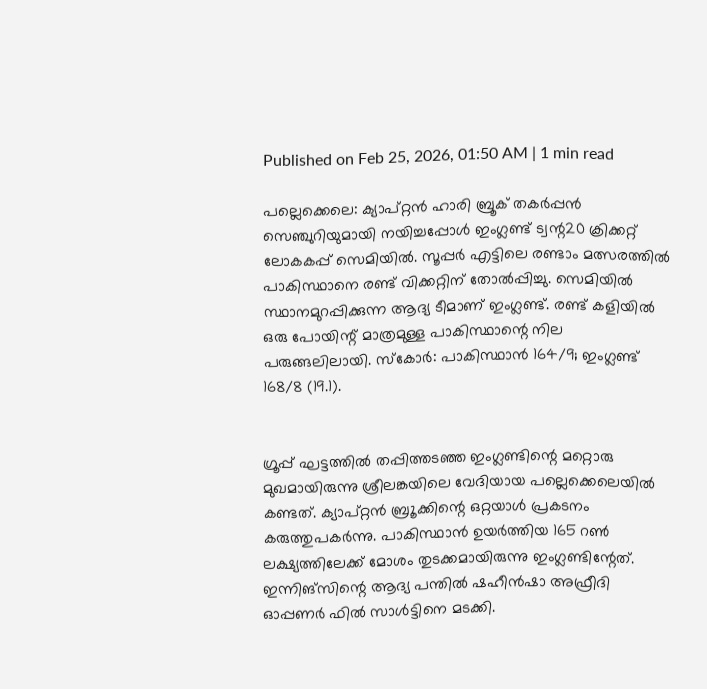Published on Feb 25, 2026, 01:50 AM | 1 min read

പല്ലെക്കെലെ: ക്യാപ്‌റ്റൻ ഹാരി ബ്രൂക് തകർപ്പൻ സെഞ്ചുറിയുമായി നയിച്ചപ്പോൾ ഇംഗ്ലണ്ട്‌ ട്വന്റ20 ക്രിക്കറ്റ്‌ ലോകകപ്പ്‌ സെമിയിൽ. സൂപ്പർ എട്ടിലെ രണ്ടാം മത്സരത്തിൽ പാകിസ്ഥാനെ രണ്ട്‌ വിക്കറ്റിന്‌ തോൽപ്പിച്ചു. സെമിയിൽ സ്ഥാനമുറപ്പിക്കുന്ന ആദ്യ ടീമാണ്‌ ഇംഗ്ലണ്ട്‌. രണ്ട്‌ കളിയിൽ ഒരു പോയിന്റ്‌ മാത്രമുള്ള പാകിസ്ഥാന്റെ നില പരുങ്ങലിലായി. സ്‌കോർ: പാകിസ്ഥാൻ 164/9; ഇംഗ്ലണ്ട്‌ 168/8 (19.1).


ഗ്രൂപ്പ്‌ ഘട്ടത്തിൽ തപ്പിത്തടഞ്ഞ ഇംഗ്ലണ്ടിന്റെ മറ്റൊരു മുഖമായിരുന്നു ശ്രീലങ്കയിലെ വേദിയായ പല്ലെക്കെലെയിൽ കണ്ടത്‌. ക്യാപ്‌റ്റൻ ബ്ര‍ൂക്കിന്റെ ഒറ്റയാൾ പ്രകടനം കരുത്തുപകർന്നു. പാകിസ്ഥാൻ ഉയർത്തിയ 165 റൺ ലക്ഷ്യത്തിലേക്ക്‌ മോശം തുടക്കമായിരുന്നു ഇംഗ്ലണ്ടിന്റേത്‌. ഇന്നിങ്‌സിന്റെ ആദ്യ പന്തിൽ ഷഹീൻഷാ അഫ്രീദി ഓപ്പണർ ഫിൽ സാൾട്ടിനെ മടക്കി.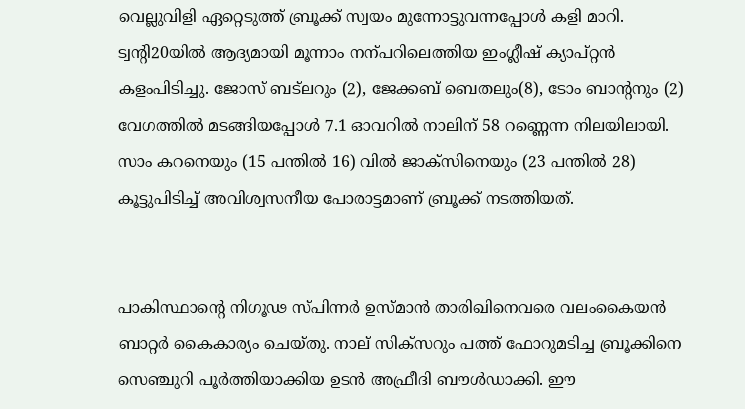വെല്ലുവിളി ഏറ്റെടുത്ത്‌ ബ്രൂക്ക്‌ സ്വയം മുന്നോട്ടുവന്നപ്പോൾ കളി മാറി. ട്വന്റി20യിൽ ആദ്യമായി മൂന്നാം നന്പറിലെത്തിയ ഇംഗ്ലീഷ്‌ ക്യാപ്‌റ്റൻ കളംപിടിച്ചു. ജോസ്‌ ബട്‌ലറും (2), ജേക്കബ്‌ ബെതലും(8), ടോം ബാന്റനും (2) വേഗത്തിൽ മടങ്ങിയപ്പോൾ 7.1 ഓവറിൽ നാലിന്‌ 58 റണ്ണെന്ന നിലയിലായി. സാം കറനെയും (15 പന്തിൽ 16) വിൽ ജാക്‌സിനെയും (23 പന്തിൽ 28) കൂട്ടുപിടിച്ച്‌ അവിശ്വസനീയ പോരാട്ടമാണ്‌ ബ്രൂക്ക്‌ നടത്തിയത്‌.


പാകിസ്ഥാന്റെ നിഗൂഢ സ്‌പിന്നർ ഉസ്‌മാൻ താരിഖിനെവരെ വലംകൈയൻ ബാറ്റർ കൈകാര്യം ചെയ്‌തു. നാല്‌ സിക്‌സറും പത്ത്‌ ഫോറുമടിച്ച ബ്രൂക്കിനെ സെഞ്ചുറി പൂർത്തിയാക്കിയ ഉടൻ അഫ്രീദി ബ‍ൗൾഡാക്കി. ഇ‍ൗ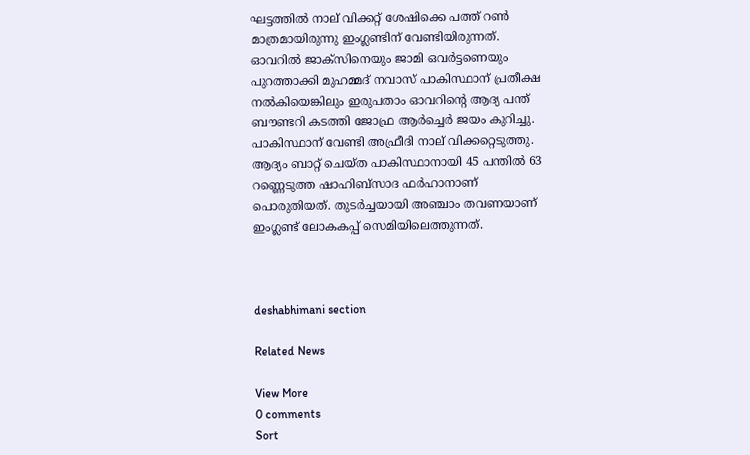ഘട്ടത്തിൽ നാല്‌ വിക്കറ്റ്‌ ശേഷിക്കെ പത്ത്‌ റൺ മാത്രമായിരുന്നു ഇംഗ്ലണ്ടിന്‌ വേണ്ടിയിരുന്നത്‌. ഓവറിൽ ജാക്‌സിനെയും ജാമി ഒവർട്ടണെയും പുറത്താക്കി മുഹമ്മദ്‌ നവാസ്‌ പാകിസ്ഥാന്‌ പ്രതീക്ഷ നൽകിയെങ്കിലും ഇരുപതാം ഓവറിന്റെ ആദ്യ പന്ത്‌ ബ‍ൗണ്ടറി കടത്തി ജോഫ്ര ആർച്ചെർ ജയം കുറിച്ചു. പാകിസ്ഥാന്‌ വേണ്ടി അഫ്രീദി നാല്‌ വിക്കറ്റെടുത്തു. ആദ്യം ബാറ്റ്‌ ചെയ്‌ത പാകിസ്ഥാനായി 45 പന്തിൽ 63 റണ്ണെടുത്ത ഷാഹിബ്‌സാദ ഫർഹാനാണ്‌ പൊരുതിയത്‌. തുടർച്ചയായി അഞ്ചാം തവണയാണ് ഇംഗ്ലണ്ട് ലോകകപ്പ് സെമിയിലെത്തുന്നത്.



deshabhimani section

Related News

View More
0 comments
Sort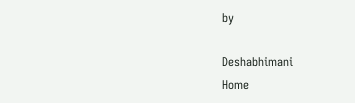by

Deshabhimani
Home